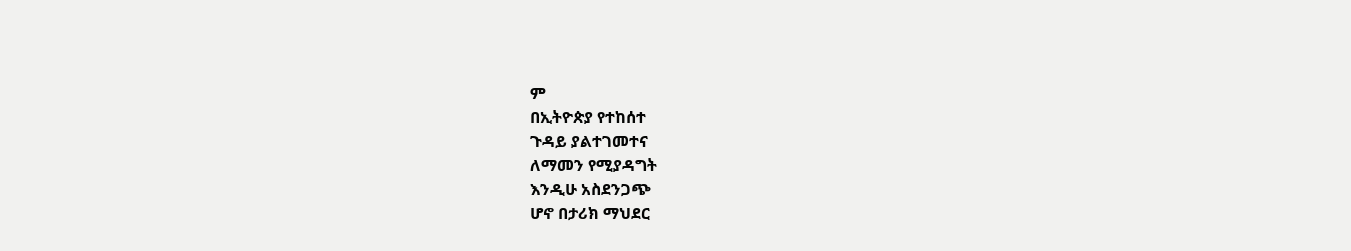ም
በኢትዮጵያ የተከሰተ
ጉዳይ ያልተገመተና
ለማመን የሚያዳግት
እንዲሁ አስደንጋጭ
ሆኖ በታሪክ ማህደር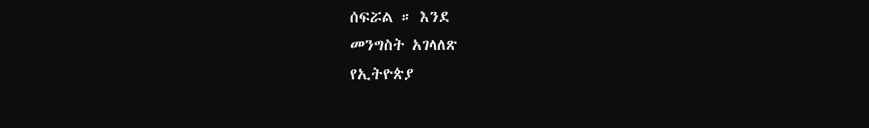ሰፍሯል ። እንደ
መንግስት አገላለጽ
የኢትዮጵያ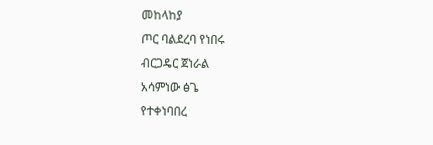መከላከያ
ጦር ባልደረባ የነበሩ
ብርጋዴር ጀነራል
አሳምነው ፅጌ
የተቀነባበረ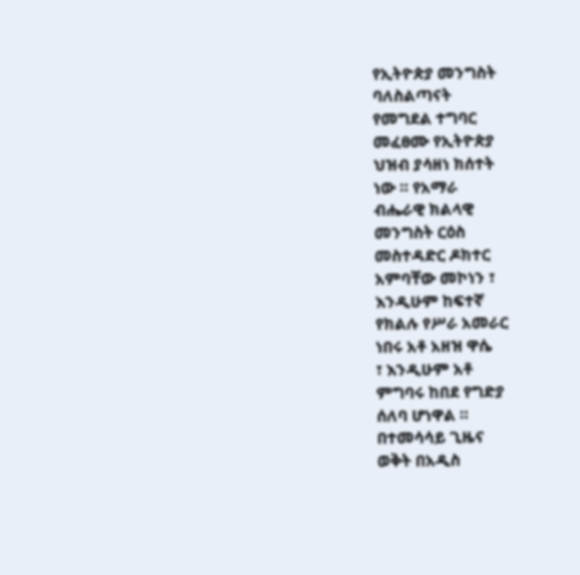የኢትዮጵያ መንግስት
ባለስልጣናት
የመግደል ተግባር
መፈፀሙ የኢትዮጵያ
ህዝብ ያሳዘነ ክሰተት
ነው ። የአማራ
ብሔራዊ ክልላዊ
መንግስት ርዕስ
መስተዳድር ዶክተር
አምባቸው መኮነን ፣
እንዲሁም ከፍተኛ
የክልሉ የሥራ አመራር
ነበሩ አቶ አዘዝ ዋሴ
፣ እንዲሁም አቶ
ምግባሩ ከበደ የግድያ
ሰለባ ሆነዋል ።
በተመሳሳይ ጊዜና
ወቅት በአዲስ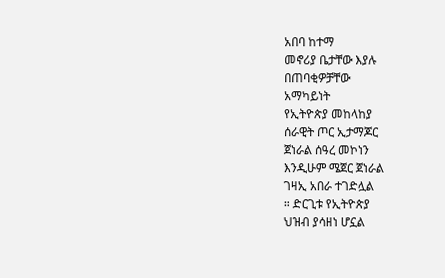አበባ ከተማ
መኖሪያ ቤታቸው እያሉ
በጠባቂዎቻቸው
አማካይነት
የኢትዮጵያ መከላከያ
ሰራዊት ጦር ኢታማጆር
ጀነራል ሰዓረ መኮነን
እንዲሁም ሜጀር ጀነራል
ገዛኢ አበራ ተገድሏል
። ድርጊቱ የኢትዮጵያ
ህዝብ ያሳዘነ ሆኗል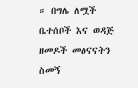። በግሌ ለሟች
ቤተሰቦች እና ወዳጅ
ዘመዶች መፅናናትን
ስመኝ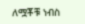ለሟቾቹ ነብስ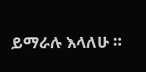ይማራሉ እላለሁ ።